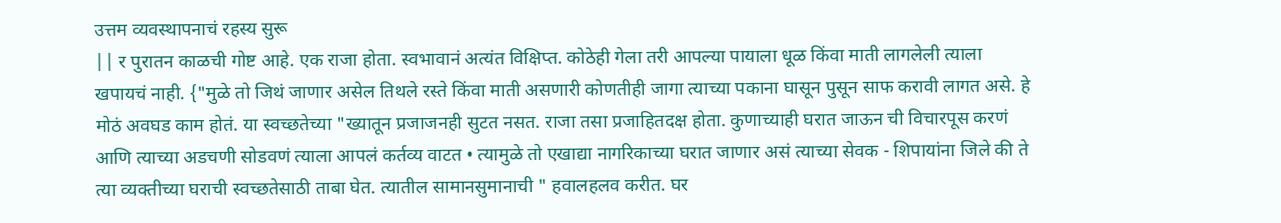उत्तम व्यवस्थापनाचं रहस्य सुरू
|| र पुरातन काळची गोष्ट आहे. एक राजा होता. स्वभावानं अत्यंत विक्षिप्त. कोठेही गेला तरी आपल्या पायाला धूळ किंवा माती लागलेली त्याला खपायचं नाही. {"मुळे तो जिथं जाणार असेल तिथले रस्ते किंवा माती असणारी कोणतीही जागा त्याच्या पकाना घासून पुसून साफ करावी लागत असे. हे मोठं अवघड काम होतं. या स्वच्छतेच्या "ख्यातून प्रजाजनही सुटत नसत. राजा तसा प्रजाहितदक्ष होता. कुणाच्याही घरात जाऊन ची विचारपूस करणं आणि त्याच्या अडचणी सोडवणं त्याला आपलं कर्तव्य वाटत • त्यामुळे तो एखाद्या नागरिकाच्या घरात जाणार असं त्याच्या सेवक - शिपायांना जिले की ते त्या व्यक्तीच्या घराची स्वच्छतेसाठी ताबा घेत. त्यातील सामानसुमानाची " हवालहलव करीत. घर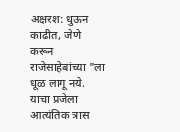अक्षरश: धुऊन काढीत, जेणे करून राजेसाहेबांच्या "ला धूळ लागू नये. याचा प्रजेला आत्यंतिक त्रास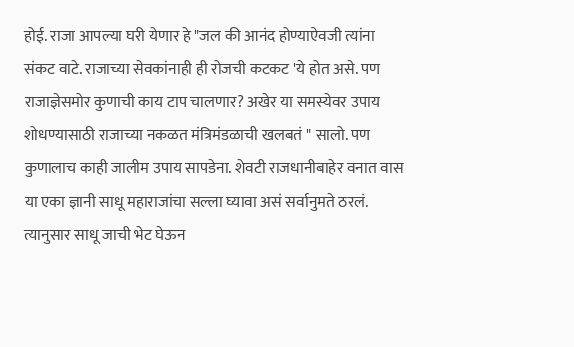होई. राजा आपल्या घरी येणार हे "जल की आनंद होण्याऐवजी त्यांना संकट वाटे. राजाच्या सेवकांनाही ही रोजची कटकट 'ये होत असे. पण राजाज्ञेसमोर कुणाची काय टाप चालणार? अखेर या समस्येवर उपाय शोधण्यासाठी राजाच्या नकळत मंत्रिमंडळाची खलबतं " सालो. पण कुणालाच काही जालीम उपाय सापडेना. शेवटी राजधानीबाहेर वनात वास या एका ज्ञानी साधू महाराजांचा सल्ला घ्यावा असं सर्वानुमते ठरलं. त्यानुसार साधू जाची भेट घेऊन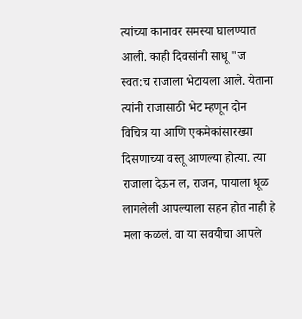त्यांच्या कानावर समस्या घालण्यात आली. काही दिवसांनी साधू "ज स्वत:च राजाला भेटायला आले. येताना त्यांनी राजासाठी भेट म्हणून दोन विचित्र या आणि एकमेकांसारख्या दिसणाच्या वस्तू आणल्या होत्या. त्या राजाला देऊन ल, राजन, पायाला धूळ लागलेली आपल्याला सहन होत नाही हे मला कळलं. वा या सवयीचा आपले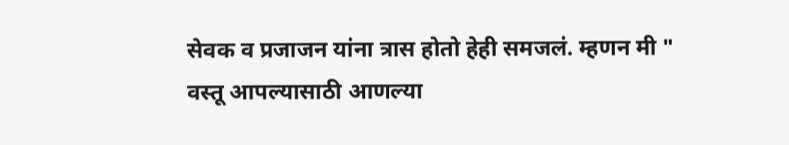सेवक व प्रजाजन यांना त्रास होतो हेही समजलं. म्हणन मी " वस्तू आपल्यासाठी आणल्या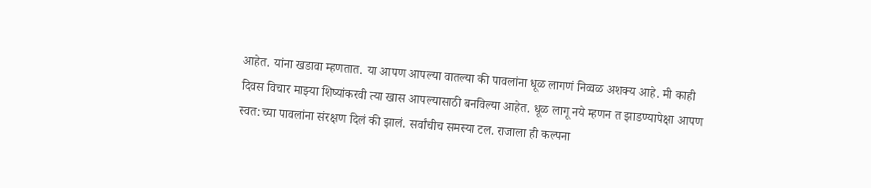आहेत. यांना खडावा म्हणतात. या आपण आपल्या वातल्या की पावलांना धूळ लागणं निव्वळ अशक्य आहे. मी काही दिवस विचार माझ्या शिष्यांकरवी त्या खास आपल्यासाठी बनविल्या आहेत. धूळ लागू नये म्हणन त झाडण्यापेक्षा आपण स्वत:च्या पावलांना संरक्षण दिलं की झालं. सर्वांचीच समस्या टल. राजाला ही कल्पना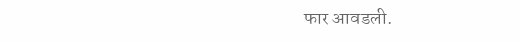फार आवडली.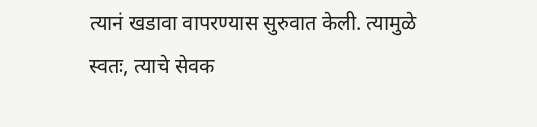त्यानं खडावा वापरण्यास सुरुवात केली. त्यामुळे स्वतः, त्याचे सेवक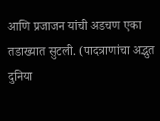आणि प्रजाजन यांची अडचण एका तडाख्यात सुटली. (पादत्राणांचा अद्भुत दुनिया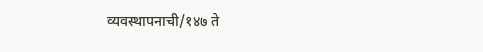व्यवस्थापनाची/१४७ ते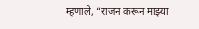म्हणाले, “राजन करून माझ्या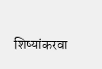शिष्यांकरवा